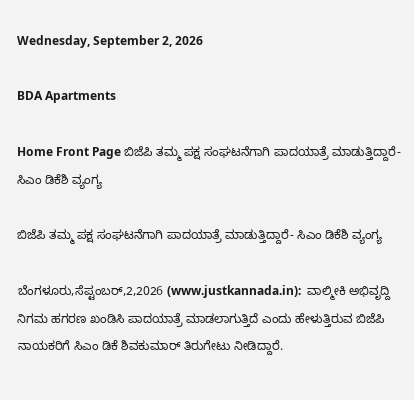Wednesday, September 2, 2026

BDA Apartments

Home Front Page ಬಿಜೆಪಿ ತಮ್ಮ ಪಕ್ಷ ಸಂಘಟನೆಗಾಗಿ ಪಾದಯಾತ್ರೆ ಮಾಡುತ್ತಿದ್ದಾರೆ- ಸಿಎಂ ಡಿಕೆಶಿ ವ್ಯಂಗ್ಯ

ಬಿಜೆಪಿ ತಮ್ಮ ಪಕ್ಷ ಸಂಘಟನೆಗಾಗಿ ಪಾದಯಾತ್ರೆ ಮಾಡುತ್ತಿದ್ದಾರೆ- ಸಿಎಂ ಡಿಕೆಶಿ ವ್ಯಂಗ್ಯ

ಬೆಂಗಳೂರು,ಸೆಪ್ಟಂಬರ್,2,2026 (www.justkannada.in):  ವಾಲ್ಮೀಕಿ ಅಭಿವೃದ್ದಿ ನಿಗಮ ಹಗರಣ ಖಂಡಿಸಿ ಪಾದಯಾತ್ರೆ ಮಾಡಲಾಗುತ್ತಿದೆ ಎಂದು ಹೇಳುತ್ತಿರುವ ಬಿಜೆಪಿ ನಾಯಕರಿಗೆ ಸಿಎಂ ಡಿಕೆ ಶಿವಕುಮಾರ್ ತಿರುಗೇಟು ನೀಡಿದ್ದಾರೆ.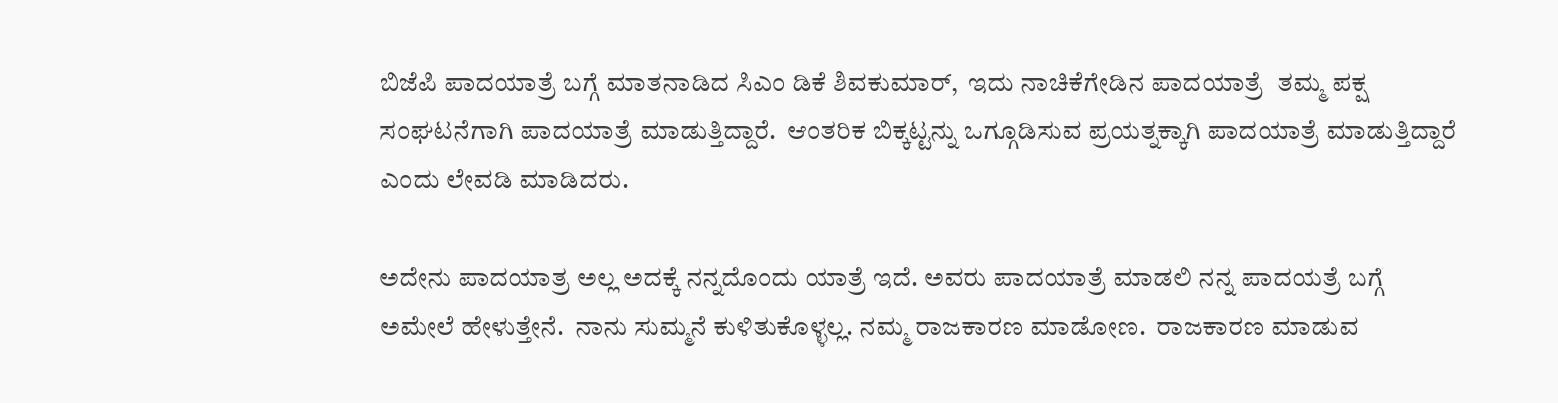ಬಿಜೆಪಿ ಪಾದಯಾತ್ರೆ ಬಗ್ಗೆ ಮಾತನಾಡಿದ ಸಿಎಂ ಡಿಕೆ ಶಿವಕುಮಾರ್,  ಇದು ನಾಚಿಕೆಗೇಡಿನ ಪಾದಯಾತ್ರೆ  ತಮ್ಮ ಪಕ್ಷ ಸಂಘಟನೆಗಾಗಿ ಪಾದಯಾತ್ರೆ ಮಾಡುತ್ತಿದ್ದಾರೆ.  ಆಂತರಿಕ ಬಿಕ್ಕಟ್ಟನ್ನು ಒಗ್ಗೂಡಿಸುವ ಪ್ರಯತ್ನಕ್ಕಾಗಿ ಪಾದಯಾತ್ರೆ ಮಾಡುತ್ತಿದ್ದಾರೆ  ಎಂದು ಲೇವಡಿ ಮಾಡಿದರು.

ಅದೇನು ಪಾದಯಾತ್ರ ಅಲ್ಲ ಅದಕ್ಕೆ ನನ್ನದೊಂದು ಯಾತ್ರೆ ಇದೆ. ಅವರು ಪಾದಯಾತ್ರೆ ಮಾಡಲಿ ನನ್ನ ಪಾದಯತ್ರೆ ಬಗ್ಗೆ ಅಮೇಲೆ ಹೇಳುತ್ತೇನೆ.  ನಾನು ಸುಮ್ಮನೆ ಕುಳಿತುಕೊಳ್ಳಲ್ಲ. ನಮ್ಮ ರಾಜಕಾರಣ ಮಾಡೋಣ.  ರಾಜಕಾರಣ ಮಾಡುವ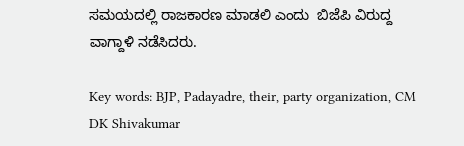ಸಮಯದಲ್ಲಿ ರಾಜಕಾರಣ ಮಾಡಲಿ ಎಂದು  ಬಿಜೆಪಿ ವಿರುದ್ದ ವಾಗ್ದಾಳಿ ನಡೆಸಿದರು.

Key words: BJP, Padayadre, their, party organization, CM DK Shivakumar